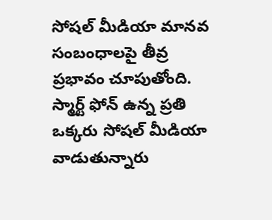సోషల్ మీడియా మానవ సంబంధాలపై తీవ్ర ప్రభావం చూపుతోంది. స్మార్ట్ ఫోన్ ఉన్న ప్రతి ఒక్కరు సోషల్ మీడియా వాడుతున్నారు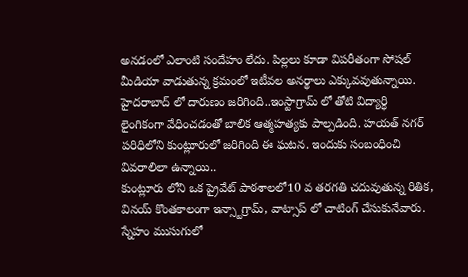అనడంలో ఎలాంటి సందేహం లేదు. పిల్లలు కూడా విపరీతంగా సోషల్ మీడియా వాడుతున్న క్రమంలో ఇటీవల అనర్థాలు ఎక్కువవుతున్నాయి. హైదరాబాద్ లో దారుణం జరిగింది..ఇంస్టాగ్రామ్ లో తోటి విద్యార్ధి లైంగికంగా వేధించడంతో బాలిక ఆత్మహత్యకు పాల్పడింది. హయత్ నగర్ పరిధిలోని కుంట్లూరులో జరిగింది ఈ ఘటన. ఇందుకు సంబంధించి వివరాలిలా ఉన్నాయి..
కుంట్లూరు లోని ఒక ప్రైవేట్ పాఠశాలలో10 వ తరగతి చదువుతున్న రితిక, వినయ్ కొంతకాలంగా ఇన్స్టాగ్రామ్, వాట్సాప్ లో చాటింగ్ చేసుకునేవారు. స్నేహం ముసుగులో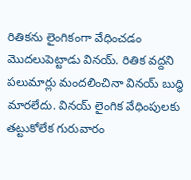రితికను లైంగికంగా వేధించడం మొదలుపెట్టాడు వినయ్. రితిక వద్దని పలుమార్లు మందలించినా వినయ్ బుద్ధి మారలేదు. వినయ్ లైంగిక వేధింపులకు తట్టుకోలేక గురువారం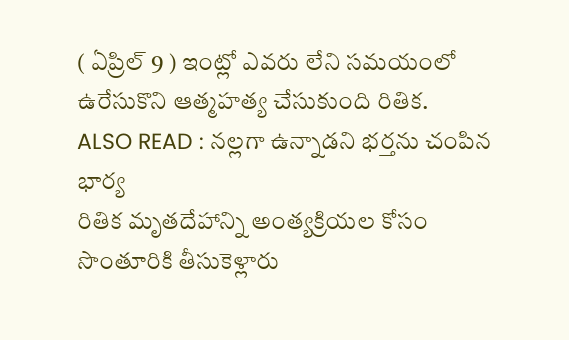( ఏప్రిల్ 9 ) ఇంట్లో ఎవరు లేని సమయంలో ఉరేసుకొని ఆత్మహత్య చేసుకుంది రితిక.
ALSO READ : నల్లగా ఉన్నాడని భర్తను చంపిన భార్య
రితిక మృతదేహాన్ని అంత్యక్రియల కోసం సొంతూరికి తీసుకెళ్లారు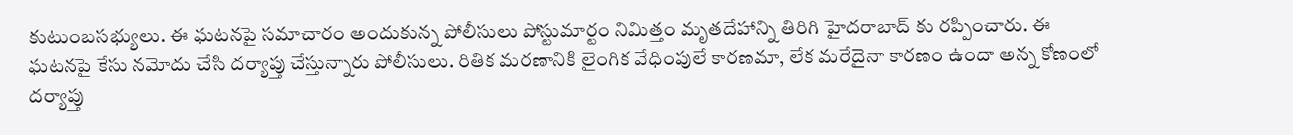కుటుంబసభ్యులు. ఈ ఘటనపై సమాచారం అందుకున్న పోలీసులు పోస్టుమార్టం నిమిత్తం మృతదేహాన్ని తిరిగి హైదరాబాద్ కు రప్పించారు. ఈ ఘటనపై కేసు నమోదు చేసి దర్యాప్తు చేస్తున్నారు పోలీసులు. రితిక మరణానికి లైంగిక వేధింపులే కారణమా, లేక మరేదైనా కారణం ఉందా అన్న కోణంలో దర్యాప్తు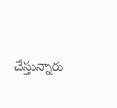చేస్తున్నారు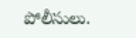పోలీసులు.